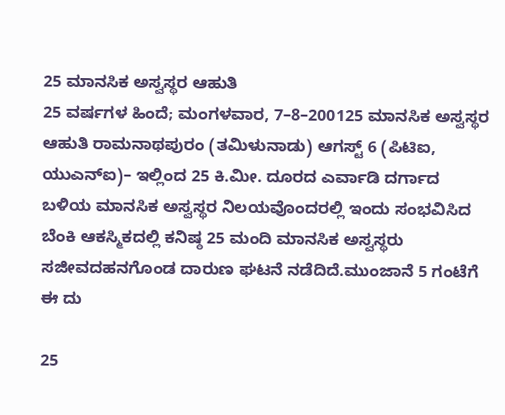25 ಮಾನಸಿಕ ಅಸ್ವಸ್ಥರ ಆಹುತಿ
25 ವರ್ಷಗಳ ಹಿಂದೆ; ಮಂಗಳವಾರ, 7–8–200125 ಮಾನಸಿಕ ಅಸ್ವಸ್ಥರ ಆಹುತಿ ರಾಮನಾಥಪುರಂ (ತಮಿಳುನಾಡು) ಆಗಸ್ಟ್ 6 (ಪಿಟಿಐ, ಯುಎನ್ಐ)– ಇಲ್ಲಿಂದ 25 ಕಿ.ಮೀ. ದೂರದ ಎರ್ವಾಡಿ ದರ್ಗಾದ ಬಳಿಯ ಮಾನಸಿಕ ಅಸ್ವಸ್ಥರ ನಿಲಯವೊಂದರಲ್ಲಿ ಇಂದು ಸಂಭವಿಸಿದ ಬೆಂಕಿ ಆಕಸ್ಮಿಕದಲ್ಲಿ ಕನಿಷ್ಠ 25 ಮಂದಿ ಮಾನಸಿಕ ಅಸ್ವಸ್ಥರು ಸಜೀವದಹನಗೊಂಡ ದಾರುಣ ಘಟನೆ ನಡೆದಿದೆ.ಮುಂಜಾನೆ 5 ಗಂಟೆಗೆ ಈ ದು

25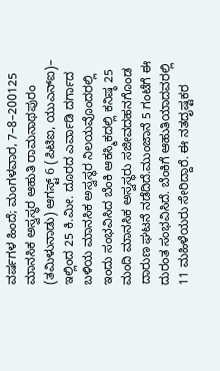ವರ್ಷಗಳ ಹಿಂದೆ; ಮಂಗಳವಾರ, 7–8–200125 ಮಾನಸಿಕ ಅಸ್ವಸ್ಥರ ಆಹುತಿ ರಾಮನಾಥಪುರಂ (ತಮಿಳುನಾಡು) ಆಗಸ್ಟ್ 6 (ಪಿಟಿಐ, ಯುಎನ್ಐ)– ಇಲ್ಲಿಂದ 25 ಕಿ.ಮೀ. ದೂರದ ಎರ್ವಾಡಿ ದರ್ಗಾದ ಬಳಿಯ ಮಾನಸಿಕ ಅಸ್ವಸ್ಥರ ನಿಲಯವೊಂದರಲ್ಲಿ ಇಂದು ಸಂಭವಿಸಿದ ಬೆಂಕಿ ಆಕಸ್ಮಿಕದಲ್ಲಿ ಕನಿಷ್ಠ 25 ಮಂದಿ ಮಾನಸಿಕ ಅಸ್ವಸ್ಥರು ಸಜೀವದಹನಗೊಂಡ ದಾರುಣ ಘಟನೆ ನಡೆದಿದೆ.ಮುಂಜಾನೆ 5 ಗಂಟೆಗೆ ಈ ದುರಂತ ಸಂಭವಿಸಿದೆ. ಬೆಂಕಿಗೆ ಆಹುತಿಯಾದವರಲ್ಲಿ 11 ಮಹಿಳೆಯರು ಸೇರಿದ್ದಾರೆ. ಈ ನತದೃಷ್ಟಕರ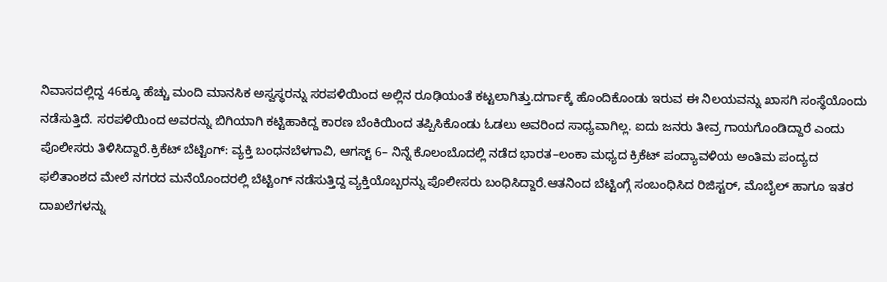ನಿವಾಸದಲ್ಲಿದ್ದ 46ಕ್ಕೂ ಹೆಚ್ಚು ಮಂದಿ ಮಾನಸಿಕ ಅಸ್ವಸ್ಥರನ್ನು ಸರಪಳಿಯಿಂದ ಅಲ್ಲಿನ ರೂಢಿಯಂತೆ ಕಟ್ಟಲಾಗಿತ್ತು.ದರ್ಗಾಕ್ಕೆ ಹೊಂದಿಕೊಂಡು ಇರುವ ಈ ನಿಲಯವನ್ನು ಖಾಸಗಿ ಸಂಸ್ಥೆಯೊಂದು ನಡೆಸುತ್ತಿದೆ. ಸರಪಳಿಯಿಂದ ಅವರನ್ನು ಬಿಗಿಯಾಗಿ ಕಟ್ಟಿಹಾಕಿದ್ದ ಕಾರಣ ಬೆಂಕಿಯಿಂದ ತಪ್ಪಿಸಿಕೊಂಡು ಓಡಲು ಅವರಿಂದ ಸಾಧ್ಯವಾಗಿಲ್ಲ. ಐದು ಜನರು ತೀವ್ರ ಗಾಯಗೊಂಡಿದ್ದಾರೆ ಎಂದು ಪೊಲೀಸರು ತಿಳಿಸಿದ್ದಾರೆ.ಕ್ರಿಕೆಟ್ ಬೆಟ್ಟಿಂಗ್: ವ್ಯಕ್ತಿ ಬಂಧನಬೆಳಗಾವಿ, ಆಗಸ್ಟ್ 6– ನಿನ್ನೆ ಕೊಲಂಬೊದಲ್ಲಿ ನಡೆದ ಭಾರತ–ಲಂಕಾ ಮಧ್ಯದ ಕ್ರಿಕೆಟ್ ಪಂದ್ಯಾವಳಿಯ ಅಂತಿಮ ಪಂದ್ಯದ ಫಲಿತಾಂಶದ ಮೇಲೆ ನಗರದ ಮನೆಯೊಂದರಲ್ಲಿ ಬೆಟ್ಟಿಂಗ್ ನಡೆಸುತ್ತಿದ್ದ ವ್ಯಕ್ತಿಯೊಬ್ಬರನ್ನು ಪೊಲೀಸರು ಬಂಧಿಸಿದ್ದಾರೆ.ಆತನಿಂದ ಬೆಟ್ಟಿಂಗ್ಗೆ ಸಂಬಂಧಿಸಿದ ರಿಜಿಸ್ಟರ್, ಮೊಬೈಲ್ ಹಾಗೂ ಇತರ ದಾಖಲೆಗಳನ್ನು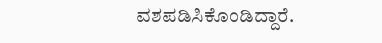ವಶಪಡಿಸಿಕೊಂಡಿದ್ದಾರೆ.